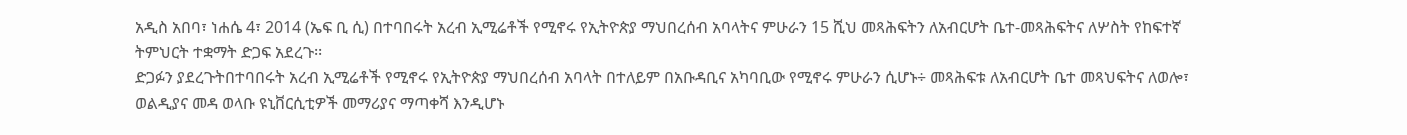አዲስ አበባ፣ ነሐሴ 4፣ 2014 (ኤፍ ቢ ሲ) በተባበሩት አረብ ኢሚሬቶች የሚኖሩ የኢትዮጵያ ማህበረሰብ አባላትና ምሁራን 15 ሺህ መጻሕፍትን ለአብርሆት ቤተ-መጻሕፍትና ለሦስት የከፍተኛ ትምህርት ተቋማት ድጋፍ አደረጉ፡፡
ድጋፉን ያደረጉትበተባበሩት አረብ ኢሚሬቶች የሚኖሩ የኢትዮጵያ ማህበረሰብ አባላት በተለይም በአቡዳቢና አካባቢው የሚኖሩ ምሁራን ሲሆኑ÷ መጻሕፍቱ ለአብርሆት ቤተ መጻህፍትና ለወሎ፣ ወልዲያና መዳ ወላቡ ዩኒቨርሲቲዎች መማሪያና ማጣቀሻ እንዲሆኑ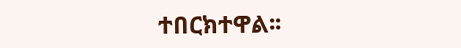ተበርክተዋል፡፡